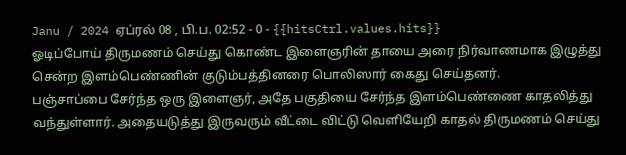Janu / 2024 ஏப்ரல் 08 , பி.ப. 02:52 - 0 - {{hitsCtrl.values.hits}}
ஓடிப்போய் திருமணம் செய்து கொண்ட இளைஞரின் தாயை அரை நிர்வாணமாக இழுத்து சென்ற இளம்பெண்ணின் குடும்பத்தினரை பொலிஸார் கைது செய்தனர்.
பஞ்சாப்பை சேர்ந்த ஒரு இளைஞர், அதே பகுதியை சேர்ந்த இளம்பெண்ணை காதலித்து வந்துள்ளார். அதையடுத்து இருவரும் வீட்டை விட்டு வெளியேறி காதல் திருமணம் செய்து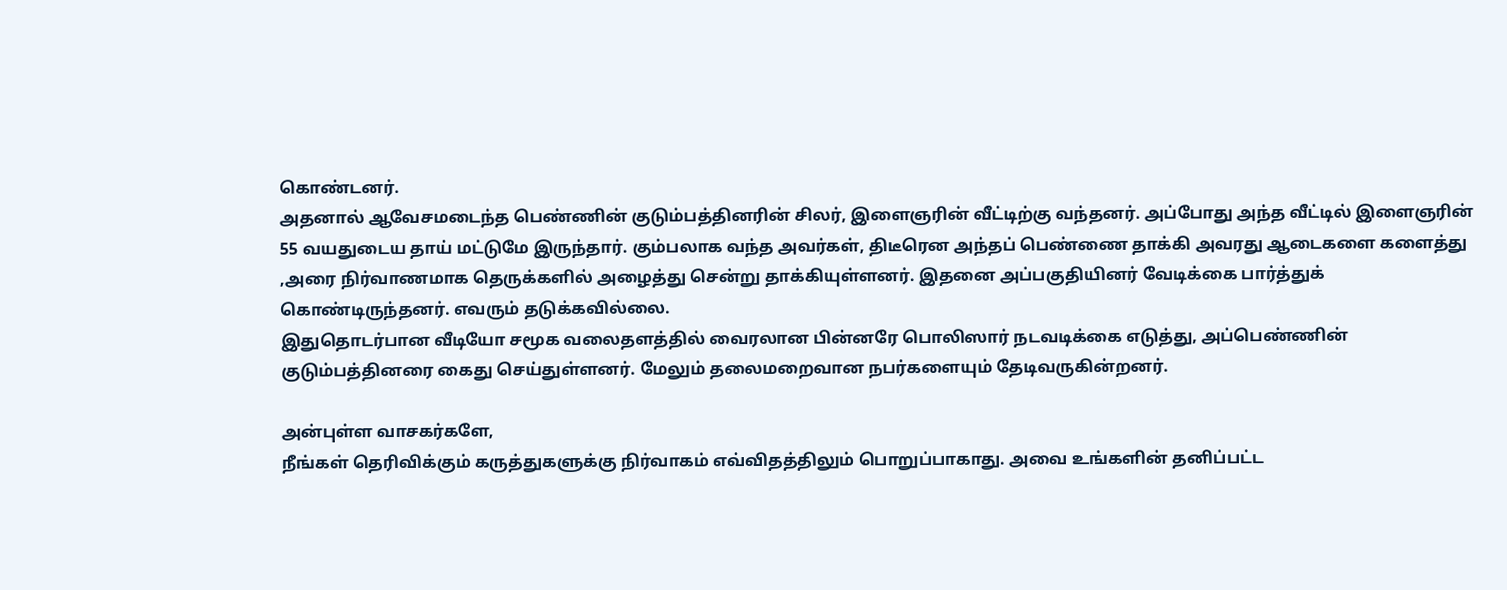கொண்டனர்.
அதனால் ஆவேசமடைந்த பெண்ணின் குடும்பத்தினரின் சிலர், இளைஞரின் வீட்டிற்கு வந்தனர். அப்போது அந்த வீட்டில் இளைஞரின் 55 வயதுடைய தாய் மட்டுமே இருந்தார். கும்பலாக வந்த அவர்கள், திடீரென அந்தப் பெண்ணை தாக்கி அவரது ஆடைகளை களைத்து ,அரை நிர்வாணமாக தெருக்களில் அழைத்து சென்று தாக்கியுள்ளனர். இதனை அப்பகுதியினர் வேடிக்கை பார்த்துக் கொண்டிருந்தனர். எவரும் தடுக்கவில்லை.
இதுதொடர்பான வீடியோ சமூக வலைதளத்தில் வைரலான பின்னரே பொலிஸார் நடவடிக்கை எடுத்து, அப்பெண்ணின் குடும்பத்தினரை கைது செய்துள்ளனர். மேலும் தலைமறைவான நபர்களையும் தேடிவருகின்றனர்.

அன்புள்ள வாசகர்களே,
நீங்கள் தெரிவிக்கும் கருத்துகளுக்கு நிர்வாகம் எவ்விதத்திலும் பொறுப்பாகாது. அவை உங்களின் தனிப்பட்ட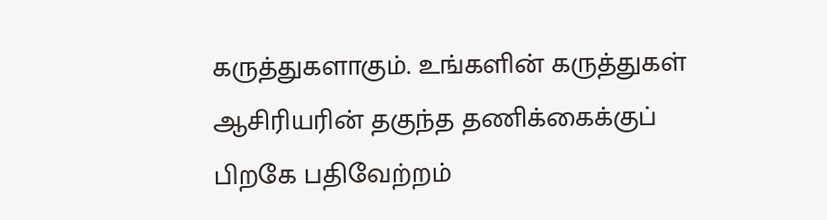கருத்துகளாகும். உங்களின் கருத்துகள் ஆசிரியரின் தகுந்த தணிக்கைக்குப் பிறகே பதிவேற்றம்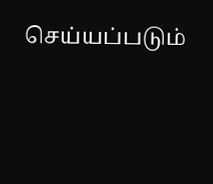செய்யப்படும்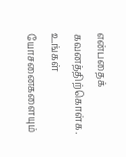என்பதைக் கவனத்திற்கொள்க. உங்கள் யோசனைகளையும்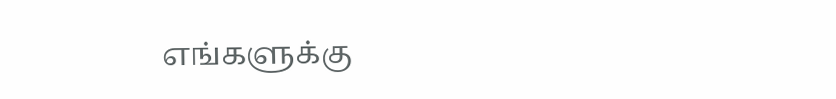எங்களுக்கு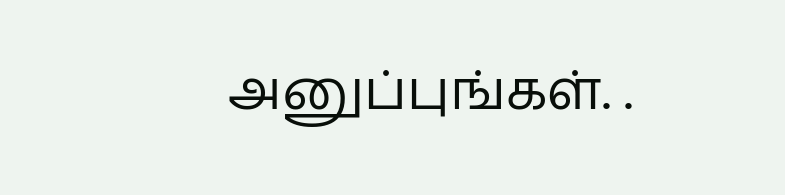அனுப்புங்கள். .